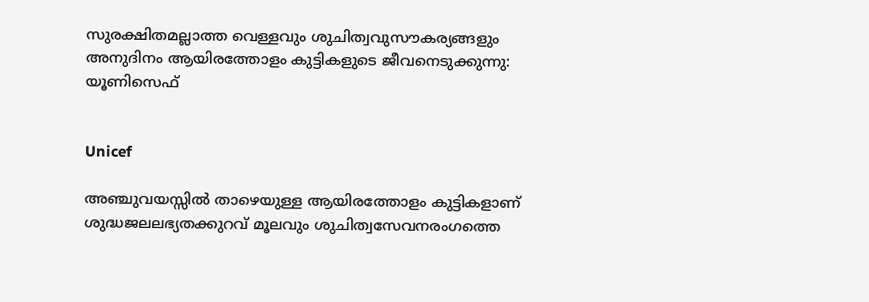സുരക്ഷിതമല്ലാത്ത വെള്ളവും ശുചിത്വവുസൗകര്യങ്ങളും അനുദിനം ആയിരത്തോളം കുട്ടികളുടെ ജീവനെടുക്കുന്നു: യൂണിസെഫ്


Unicef

അഞ്ചുവയസ്സില്‍ താഴെയുള്ള ആയിരത്തോളം കുട്ടികളാണ് ശുദ്ധജലലഭ്യതക്കുറവ് മൂലവും ശുചിത്വസേവനരംഗത്തെ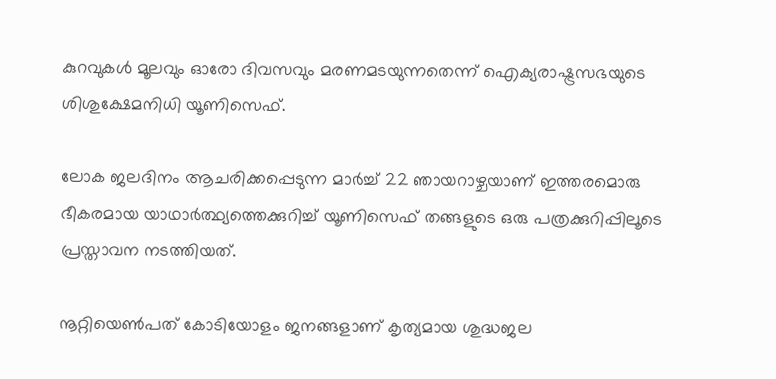കുറവുകള്‍ മൂലവും ഓരോ ദിവസവും മരണമടയുന്നതെന്ന് ഐക്യരാഷ്ട്രസഭയുടെ ശിശുക്ഷേമനിധി യൂണിസെഫ്.

ലോക ജലദിനം ആചരിക്കപ്പെടുന്ന മാര്‍ച്ച് 22 ഞായറാഴ്ചയാണ് ഇത്തരമൊരു ഭീകരമായ യാഥാര്‍ത്ഥ്യത്തെക്കുറിച്ച് യൂണിസെഫ് തങ്ങളുടെ ഒരു പത്രക്കുറിപ്പിലൂടെ പ്രസ്താവന നടത്തിയത്.

നൂറ്റിയെണ്‍പത് കോടിയോളം ജനങ്ങളാണ് കൃത്യമായ ശുദ്ധജല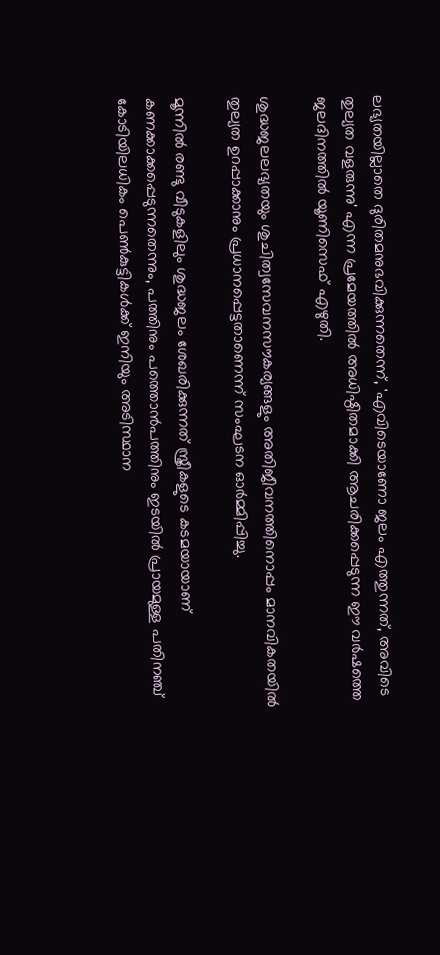ലഭ്യതയില്ലാതെ ദുരിതമനുഭവിക്കുന്നതെന്ന്, 'എവിടെയാണോ ജലം എത്തുന്നത്, അവിടെ തുല്യത വളരുന്നു' എന്ന പ്രമേയത്തില്‍ അധിഷ്ഠിതമാക്കി ആചരിക്കപ്പെടുന്ന ഈ വര്‍ഷത്തെ ജലദിനത്തില്‍ യൂണിസെഫ് എഴുതി.

ശുദ്ധജലലഭ്യതയും ശുചിത്വസേവനസൗകര്യങ്ങളും അതിജീവനത്തിനൊപ്പം മാനവികതയില്‍ തുല്യത ഉറപ്പാക്കാനും പ്രധാനപ്പെട്ടതാണെന്ന് സംഘടന ഓര്‍മ്മിപ്പിച്ചു.

മൂന്നില്‍ രണ്ടു വീടുകളിലും ശുദ്ധജലം ശേഖരിക്കുന്നത് സ്ത്രീകളുടെ കടമയായാണ് കണക്കാക്കപ്പെടുന്നതെന്നും, പത്തിനും പത്തൊന്‍പത്തിനും ഇടയില്‍ പ്രായമുള്ള പതിനഞ്ച് കോടിയിലധികം പെണ്‍കുട്ടികള്‍ക്ക് ഇനിയും അടിസ്ഥാന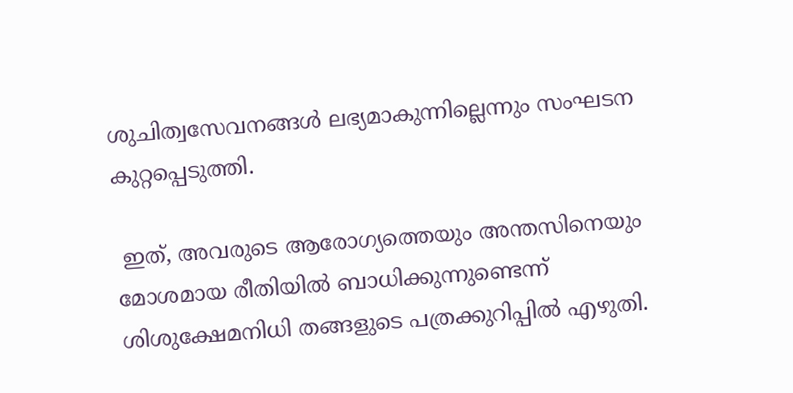ശുചിത്വസേവനങ്ങള്‍ ലഭ്യമാകുന്നില്ലെന്നും സംഘടന കുറ്റപ്പെടുത്തി.

 ഇത്, അവരുടെ ആരോഗ്യത്തെയും അന്തസിനെയും മോശമായ രീതിയില്‍ ബാധിക്കുന്നുണ്ടെന്ന് ശിശുക്ഷേമനിധി തങ്ങളുടെ പത്രക്കുറിപ്പില്‍ എഴുതി.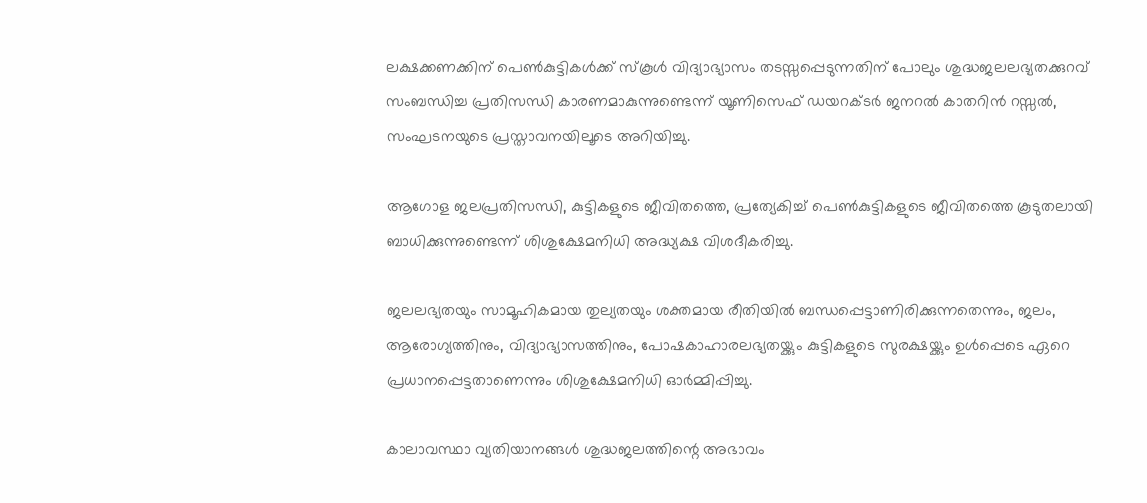ലക്ഷക്കണക്കിന് പെണ്‍കുട്ടികള്‍ക്ക് സ്‌കൂള്‍ വിദ്യാഭ്യാസം തടസ്സപ്പെടുന്നതിന് പോലും ശുദ്ധജലലഭ്യതക്കുറവ് സംബന്ധിച്ച പ്രതിസന്ധി കാരണമാകുന്നുണ്ടെന്ന് യൂണിസെഫ് ഡയറക്ടര്‍ ജനറല്‍ കാതറിന്‍ റസ്സല്‍, സംഘടനയുടെ പ്രസ്താവനയിലൂടെ അറിയിച്ചു.

ആഗോള ജലപ്രതിസന്ധി, കുട്ടികളുടെ ജീവിതത്തെ, പ്രത്യേകിച്ച് പെണ്‍കുട്ടികളുടെ ജീവിതത്തെ കൂടുതലായി ബാധിക്കുന്നുണ്ടെന്ന് ശിശുക്ഷേമനിധി അദ്ധ്യക്ഷ വിശദീകരിച്ചു.

ജലലഭ്യതയും സാമൂഹികമായ തുല്യതയും ശക്തമായ രീതിയില്‍ ബന്ധപ്പെട്ടാണിരിക്കുന്നതെന്നും, ജലം, ആരോഗ്യത്തിനും, വിദ്യാഭ്യാസത്തിനും, പോഷകാഹാരലഭ്യതയ്ക്കും കുട്ടികളുടെ സുരക്ഷയ്ക്കും ഉള്‍പ്പെടെ ഏറെ പ്രധാനപ്പെട്ടതാണെന്നും ശിശുക്ഷേമനിധി ഓര്‍മ്മിപ്പിച്ചു.

കാലാവസ്ഥാ വ്യതിയാനങ്ങള്‍ ശുദ്ധജലത്തിന്റെ അഭാവം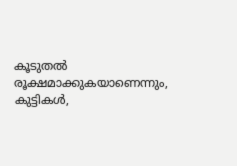കൂടുതല്‍ രൂക്ഷമാക്കുകയാണെന്നും, കുട്ടികള്‍,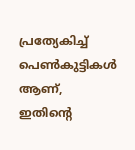പ്രത്യേകിച്ച് പെണ്‍കുട്ടികള്‍ ആണ്, ഇതിന്റെ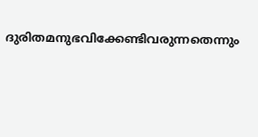ദുരിതമനുഭവിക്കേണ്ടിവരുന്നതെന്നും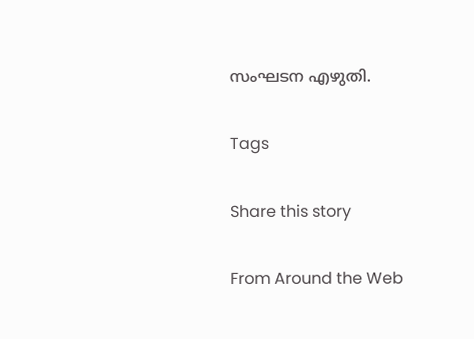സംഘടന എഴുതി.

Tags

Share this story

From Around the Web